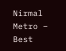Nirmal Metro – Best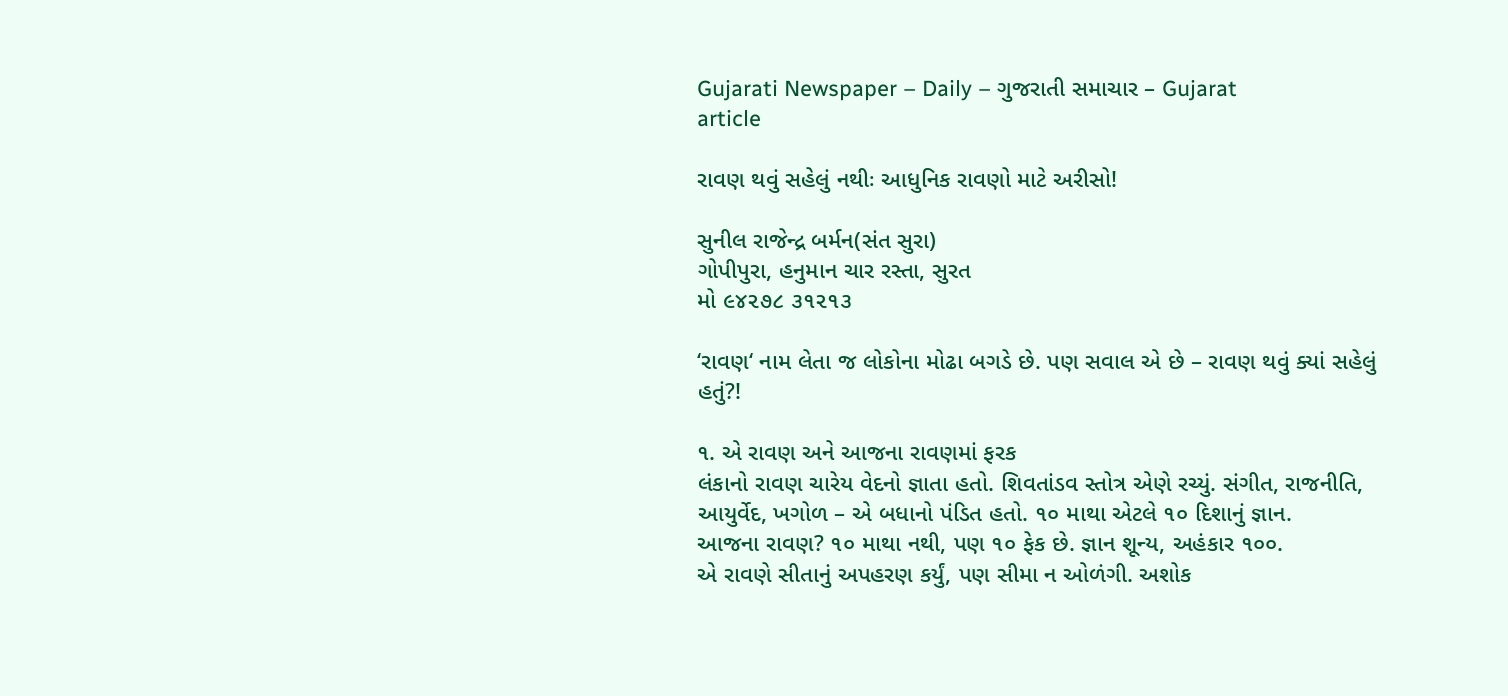Gujarati Newspaper – Daily – ગુજરાતી સમાચાર – Gujarat
article

રાવણ થવું સહેલું નથીઃ આધુનિક રાવણો માટે અરીસો!

સુનીલ રાજેન્દ્ર બર્મન(સંત સુરા)
ગોપીપુરા, હનુમાન ચાર રસ્તા, સુરત
મો ૯૪૨૭૮ ૩૧૨૧૩

‘રાવણ‘ નામ લેતા જ લોકોના મોઢા બગડે છે. પણ સવાલ એ છે – રાવણ થવું ક્યાં સહેલું હતું?!

૧. એ રાવણ અને આજના રાવણમાં ફરક
લંકાનો રાવણ ચારેય વેદનો જ્ઞાતા હતો. શિવતાંડવ સ્તોત્ર એણે રચ્યું. સંગીત, રાજનીતિ, આયુર્વેદ, ખગોળ – એ બધાનો પંડિત હતો. ૧૦ માથા એટલે ૧૦ દિશાનું જ્ઞાન.
આજના રાવણ? ૧૦ માથા નથી, પણ ૧૦ ફેક છે. જ્ઞાન શૂન્ય, અહંકાર ૧૦૦.
એ રાવણે સીતાનું અપહરણ કર્યું, પણ સીમા ન ઓળંગી. અશોક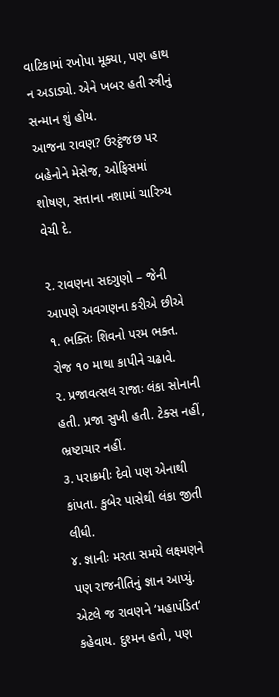વાટિકામાં રખોપા મૂક્યા, પણ હાથ ન અડાડ્યો. એને ખબર હતી સ્ત્રીનું સન્માન શું હોય.
આજના રાવણ? ઉરટ્ઠંજછ પર બહેનોને મેસેજ, ઓફિસમાં શોષણ, સત્તાના નશામાં ચારિત્ર્ય વેચી દે.

૨. રાવણના સદગુણો – જેની આપણે અવગણના કરીએ છીએ
૧. ભક્તિઃ શિવનો પરમ ભક્ત. રોજ ૧૦ માથા કાપીને ચઢાવે.
૨. પ્રજાવત્સલ રાજાઃ લંકા સોનાની હતી. પ્રજા સુખી હતી. ટેક્સ નહીં, ભ્રષ્ટાચાર નહીં.
૩. પરાક્રમીઃ દેવો પણ એનાથી કાંપતા. કુબેર પાસેથી લંકા જીતી લીધી.
૪. જ્ઞાનીઃ મરતા સમયે લક્ષ્મણને પણ રાજનીતિનું જ્ઞાન આપ્યું.
એટલે જ રાવણને ‘મહાપંડિત‘ કહેવાય. દુશ્મન હતો, પણ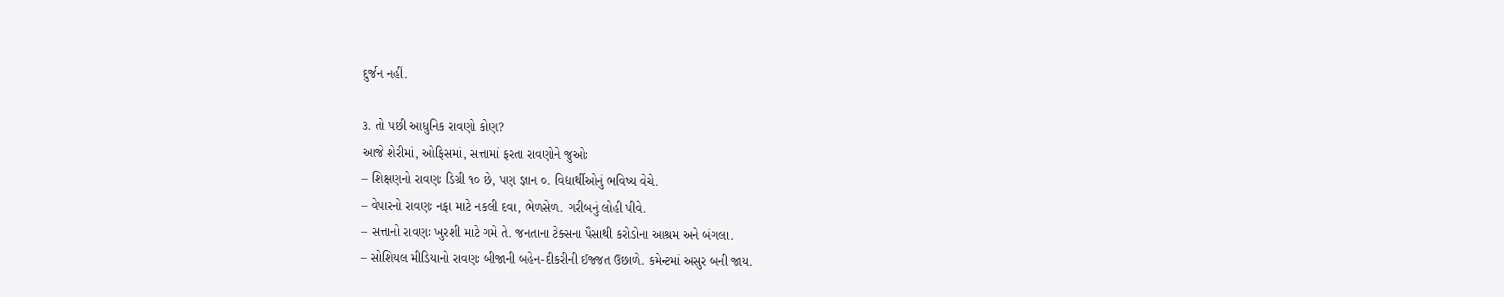દુર્જન નહીં.

૩. તો પછી આધુનિક રાવણો કોણ?
આજે શેરીમાં, ઓફિસમાં, સત્તામાં ફરતા રાવણોને જુઓઃ
– શિક્ષણનો રાવણઃ ડિગ્રી ૧૦ છે, પણ જ્ઞાન ૦. વિદ્યાર્થીઓનું ભવિષ્ય વેચે.
– વેપારનો રાવણઃ નફા માટે નકલી દવા, ભેળસેળ. ગરીબનું લોહી પીવે.
– સત્તાનો રાવણઃ ખુરશી માટે ગમે તે. જનતાના ટેક્સના પૈસાથી કરોડોના આશ્રમ અને બંગલા.
– સોશિયલ મીડિયાનો રાવણઃ બીજાની બહેન-દીકરીની ઈજ્જત ઉછાળે. કમેન્ટમાં અસુર બની જાય.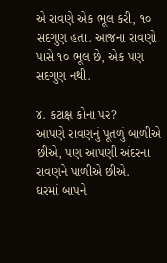એ રાવણે એક ભૂલ કરી, ૧૦ સદગુણ હતા. આજના રાવણો પાસે ૧૦ ભૂલ છે, એક પણ સદગુણ નથી.

૪. કટાક્ષ કોના પર?
આપણે રાવણનું પૂતળું બાળીએ છીએ, પણ આપણી અંદરના રાવણને પાળીએ છીએ.
ઘરમાં બાપને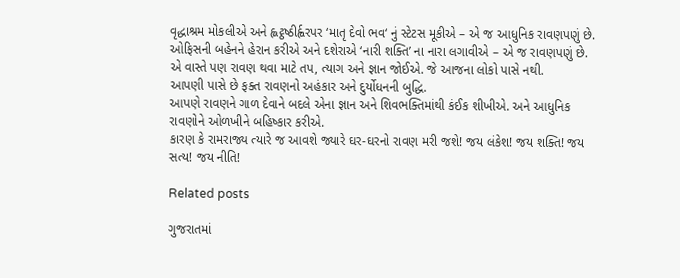વૃદ્ધાશ્રમ મોકલીએ અને હ્લટ્ઠષ્ઠીર્હ્વરપર ‘માતૃ દેવો ભવ‘ નું સ્ટેટસ મૂકીએ – એ જ આધુનિક રાવણપણું છે.
ઓફિસની બહેનને હેરાન કરીએ અને દશેરાએ ‘નારી શક્તિ’ ના નારા લગાવીએ – એ જ રાવણપણું છે.
એ વાસ્તે પણ રાવણ થવા માટે તપ, ત્યાગ અને જ્ઞાન જોઈએ. જે આજના લોકો પાસે નથી.
આપણી પાસે છે ફક્ત રાવણનો અહંકાર અને દુર્યોધનની બુદ્ધિ.
આપણે રાવણને ગાળ દેવાને બદલે એના જ્ઞાન અને શિવભક્તિમાંથી કંઈક શીખીએ. અને આધુનિક રાવણોને ઓળખીને બહિષ્કાર કરીએ.
કારણ કે રામરાજ્ય ત્યારે જ આવશે જ્યારે ઘર-ઘરનો રાવણ મરી જશે! જય લંકેશ! જય શક્તિ! જય સત્ય! જય નીતિ!

Related posts

ગુજરાતમાં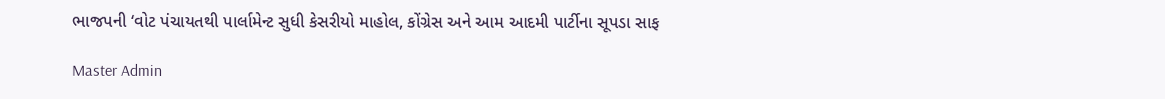ભાજપની ‘વોટ પંચાયતથી પાર્લામેન્ટ સુધી કેસરીયો માહોલ, કોંગ્રેસ અને આમ આદમી પાર્ટીના સૂપડા સાફ

Master Admin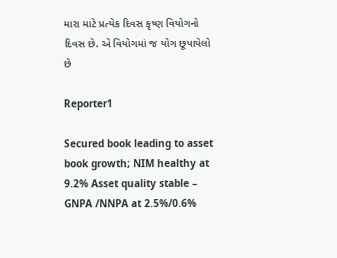મારા માટે પ્રત્યેક દિવસ કૃષ્ણ વિયોગનો દિવસ છે. એ વિયોગમાં જ યોગ છૂપાયેલો છે

Reporter1

Secured book leading to asset book growth; NIM healthy at 9.2% Asset quality stable – GNPA /NNPA at 2.5%/0.6%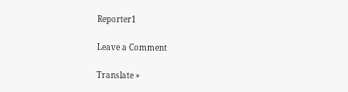Reporter1

Leave a Comment

Translate »